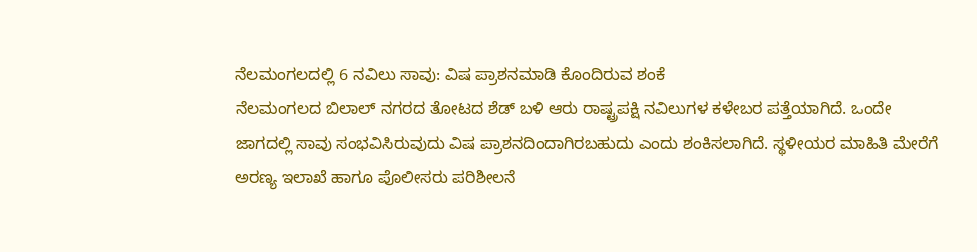ನೆಲಮಂಗಲದಲ್ಲಿ 6 ನವಿಲು ಸಾವು: ವಿಷ ಪ್ರಾಶನಮಾಡಿ ಕೊಂದಿರುವ ಶಂಕೆ
ನೆಲಮಂಗಲದ ಬಿಲಾಲ್ ನಗರದ ತೋಟದ ಶೆಡ್ ಬಳಿ ಆರು ರಾಷ್ಟ್ರಪಕ್ಷಿ ನವಿಲುಗಳ ಕಳೇಬರ ಪತ್ತೆಯಾಗಿದೆ. ಒಂದೇ ಜಾಗದಲ್ಲಿ ಸಾವು ಸಂಭವಿಸಿರುವುದು ವಿಷ ಪ್ರಾಶನದಿಂದಾಗಿರಬಹುದು ಎಂದು ಶಂಕಿಸಲಾಗಿದೆ. ಸ್ಥಳೀಯರ ಮಾಹಿತಿ ಮೇರೆಗೆ ಅರಣ್ಯ ಇಲಾಖೆ ಹಾಗೂ ಪೊಲೀಸರು ಪರಿಶೀಲನೆ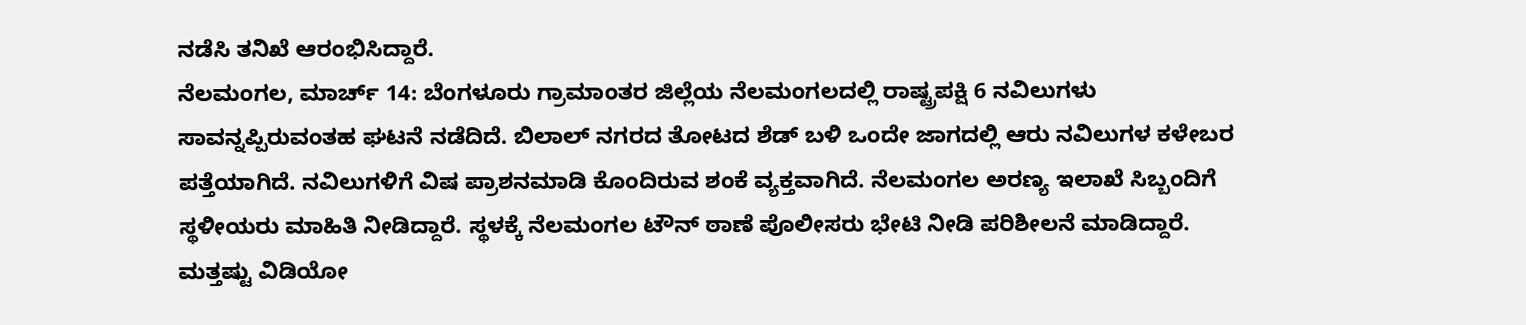ನಡೆಸಿ ತನಿಖೆ ಆರಂಭಿಸಿದ್ದಾರೆ.
ನೆಲಮಂಗಲ, ಮಾರ್ಚ್ 14: ಬೆಂಗಳೂರು ಗ್ರಾಮಾಂತರ ಜಿಲ್ಲೆಯ ನೆಲಮಂಗಲದಲ್ಲಿ ರಾಷ್ಟ್ರಪಕ್ಷಿ 6 ನವಿಲುಗಳು ಸಾವನ್ನಪ್ಪಿರುವಂತಹ ಘಟನೆ ನಡೆದಿದೆ. ಬಿಲಾಲ್ ನಗರದ ತೋಟದ ಶೆಡ್ ಬಳಿ ಒಂದೇ ಜಾಗದಲ್ಲಿ ಆರು ನವಿಲುಗಳ ಕಳೇಬರ ಪತ್ತೆಯಾಗಿದೆ. ನವಿಲುಗಳಿಗೆ ವಿಷ ಪ್ರಾಶನಮಾಡಿ ಕೊಂದಿರುವ ಶಂಕೆ ವ್ಯಕ್ತವಾಗಿದೆ. ನೆಲಮಂಗಲ ಅರಣ್ಯ ಇಲಾಖೆ ಸಿಬ್ಬಂದಿಗೆ ಸ್ಥಳೀಯರು ಮಾಹಿತಿ ನೀಡಿದ್ದಾರೆ. ಸ್ಥಳಕ್ಕೆ ನೆಲಮಂಗಲ ಟೌನ್ ಠಾಣೆ ಪೊಲೀಸರು ಭೇಟಿ ನೀಡಿ ಪರಿಶೀಲನೆ ಮಾಡಿದ್ದಾರೆ.
ಮತ್ತಷ್ಟು ವಿಡಿಯೋ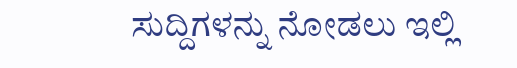ಸುದ್ದಿಗಳನ್ನು ನೋಡಲು ಇಲ್ಲಿ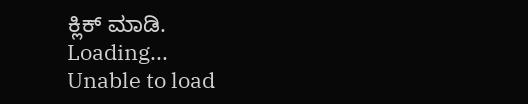ಕ್ಲಿಕ್ ಮಾಡಿ.
Loading...
Unable to load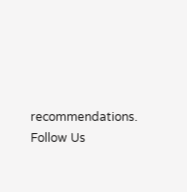recommendations.
Follow Us